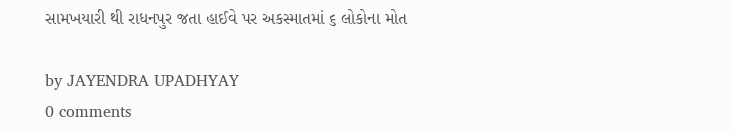સામખયારી થી રાધનપુર જતા હાઈવે પર અકસ્માતમાં ૬ લોકોના મોત

by JAYENDRA UPADHYAY
0 comments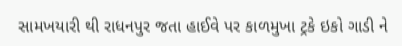સામખયારી થી રાધનપુર જતા હાઈવે પર કાળમુખા ટ્રકે ઇકો ગાડી ને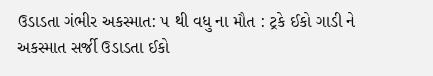ઉડાડતા ગંભીર અકસ્માત: ૫ થી વધુ ના મૌત : ટ્રકે ઈકો ગાડી ને અકસ્માત સર્જી ઉડાડતા ઈકો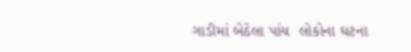ગાડીમાં બેઠેલા પાંચ  લોકોના ઘટના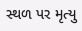સ્થળ પર મૃત્યુ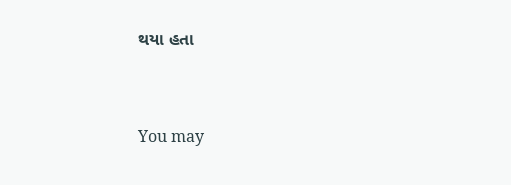થયા હતા



You may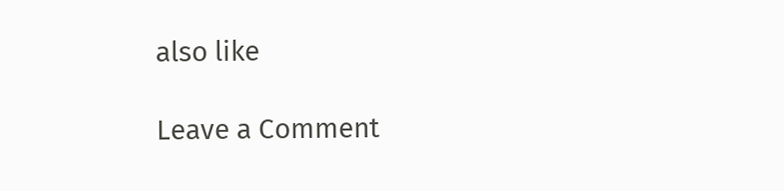also like

Leave a Comment